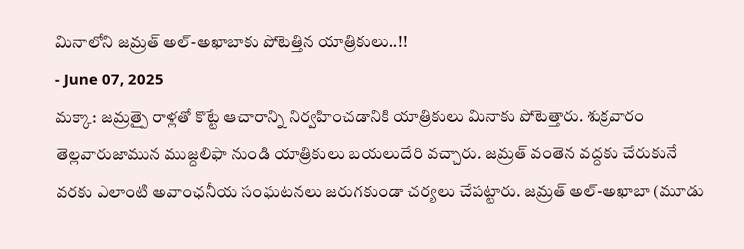మినాలోని జమ్రత్ అల్-అఖాబాకు పోటెత్తిన యాత్రికులు..!!
- June 07, 2025
మక్కా: జమ్రత్పై రాళ్లతో కొట్టే ఆచారాన్ని నిర్వహించడానికి యాత్రికులు మినాకు పోటెత్తారు. శుక్రవారం తెల్లవారుజామున ముజ్దలిఫా నుండి యాత్రికులు బయలుదేరి వచ్చారు. జమ్రత్ వంతెన వద్దకు చేరుకునే వరకు ఎలాంటి అవాంఛనీయ సంఘటనలు జరుగకుండా చర్యలు చేపట్టారు. జమ్రత్ అల్-అఖాబా (మూడు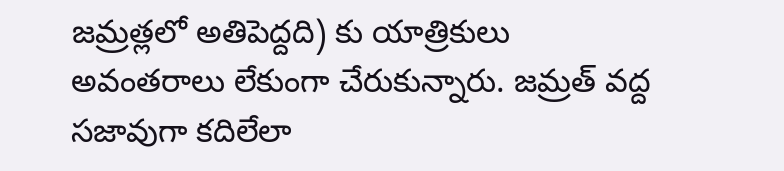జమ్రత్లలో అతిపెద్దది) కు యాత్రికులు అవంతరాలు లేకుంగా చేరుకున్నారు. జమ్రత్ వద్ద సజావుగా కదిలేలా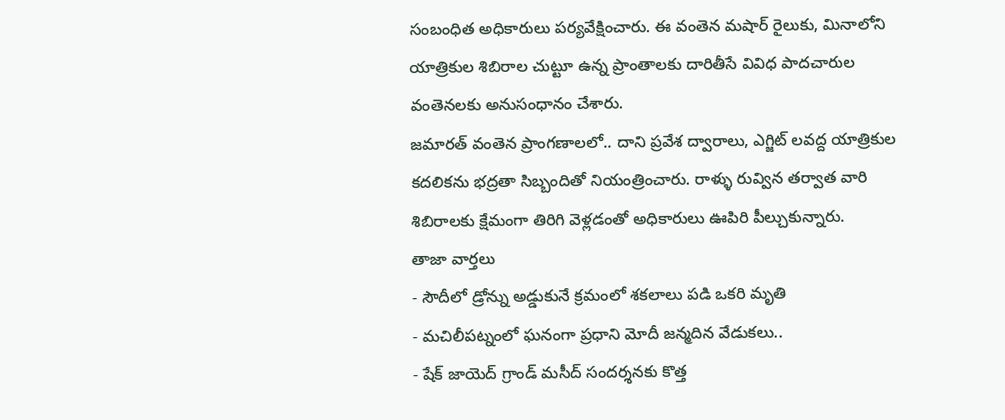సంబంధిత అధికారులు పర్యవేక్షించారు. ఈ వంతెన మషార్ రైలుకు, మినాలోని యాత్రికుల శిబిరాల చుట్టూ ఉన్న ప్రాంతాలకు దారితీసే వివిధ పాదచారుల వంతెనలకు అనుసంధానం చేశారు.
జమారత్ వంతెన ప్రాంగణాలలో.. దాని ప్రవేశ ద్వారాలు, ఎగ్జిట్ లవద్ద యాత్రికుల కదలికను భద్రతా సిబ్బందితో నియంత్రించారు. రాళ్ళు రువ్విన తర్వాత వారి శిబిరాలకు క్షేమంగా తిరిగి వెళ్లడంతో అధికారులు ఊపిరి పీల్చుకున్నారు.
తాజా వార్తలు
- సౌదీలో డ్రోన్ను అడ్డుకునే క్రమంలో శకలాలు పడి ఒకరి మృతి
- మచిలీపట్నంలో ఘనంగా ప్రధాని మోదీ జన్మదిన వేడుకలు..
- షేక్ జాయెద్ గ్రాండ్ మసీద్ సందర్శనకు కొత్త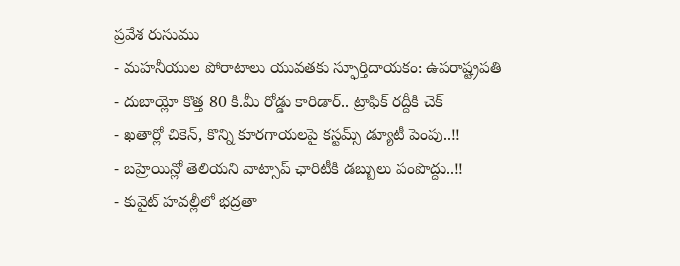ప్రవేశ రుసుము
- మహనీయుల పోరాటాలు యువతకు స్ఫూర్తిదాయకం: ఉపరాష్ట్రపతి
- దుబాయ్లో కొత్త 80 కి.మీ రోడ్డు కారిడార్.. ట్రాఫిక్ రద్దీకి చెక్
- ఖతార్లో చికెన్, కొన్ని కూరగాయలపై కస్టమ్స్ డ్యూటీ పెంపు..!!
- బహ్రెయిన్లో తెలియని వాట్సాప్ ఛారిటీకి డబ్బులు పంపొద్దు..!!
- కువైట్ హవల్లీలో భద్రతా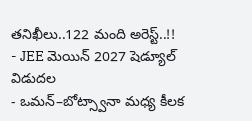తనిఖీలు..122 మంది అరెస్ట్..!!
- JEE మెయిన్ 2027 షెడ్యూల్ విడుదల
- ఒమన్–బోట్స్వానా మధ్య కీలక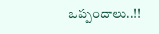ఒప్పందాలు..!!